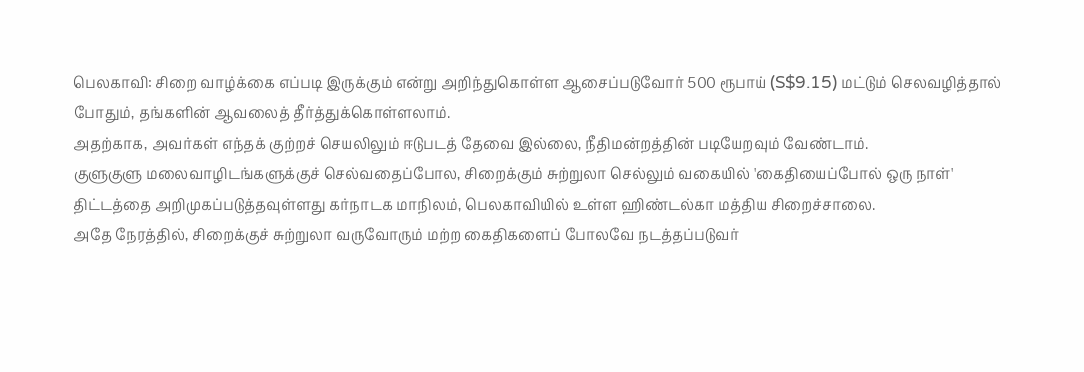பெலகாவி: சிறை வாழ்க்கை எப்படி இருக்கும் என்று அறிந்துகொள்ள ஆசைப்படுவோர் 500 ரூபாய் (S$9.15) மட்டும் செலவழித்தால் போதும், தங்களின் ஆவலைத் தீர்த்துக்கொள்ளலாம்.
அதற்காக, அவர்கள் எந்தக் குற்றச் செயலிலும் ஈடுபடத் தேவை இல்லை, நீதிமன்றத்தின் படியேறவும் வேண்டாம்.
குளுகுளு மலைவாழிடங்களுக்குச் செல்வதைப்போல, சிறைக்கும் சுற்றுலா செல்லும் வகையில் 'கைதியைப்போல் ஒரு நாள்' திட்டத்தை அறிமுகப்படுத்தவுள்ளது கர்நாடக மாநிலம், பெலகாவியில் உள்ள ஹிண்டல்கா மத்திய சிறைச்சாலை.
அதே நேரத்தில், சிறைக்குச் சுற்றுலா வருவோரும் மற்ற கைதிகளைப் போலவே நடத்தப்படுவர்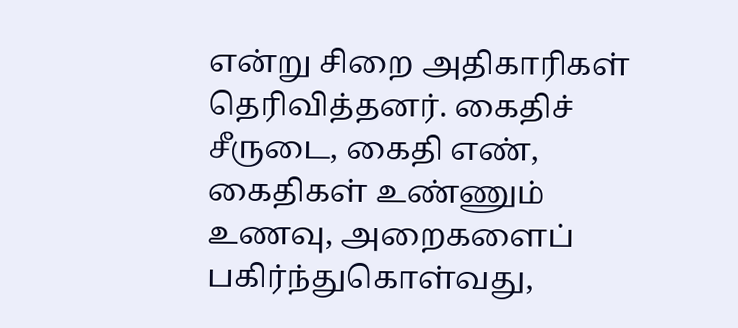என்று சிறை அதிகாரிகள் தெரிவித்தனர். கைதிச் சீருடை, கைதி எண், கைதிகள் உண்ணும் உணவு, அறைகளைப் பகிர்ந்துகொள்வது,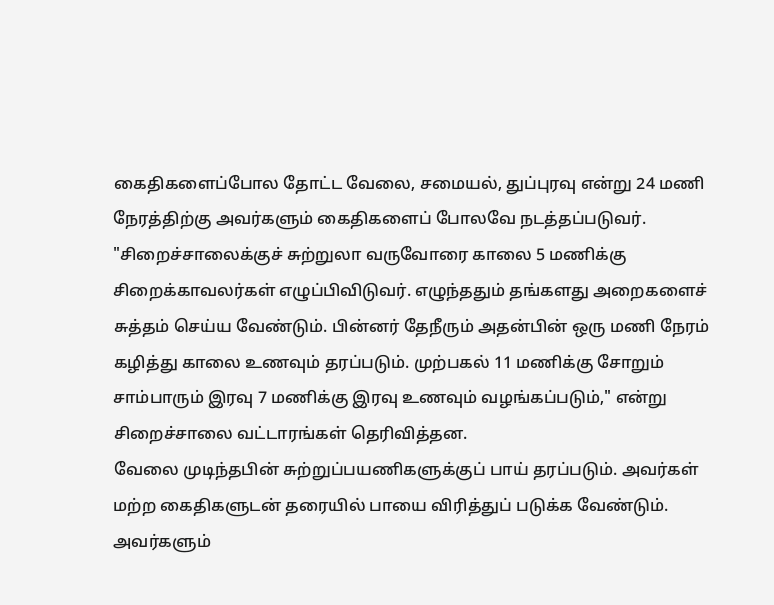கைதிகளைப்போல தோட்ட வேலை, சமையல், துப்புரவு என்று 24 மணி நேரத்திற்கு அவர்களும் கைதிகளைப் போலவே நடத்தப்படுவர்.
"சிறைச்சாலைக்குச் சுற்றுலா வருவோரை காலை 5 மணிக்கு சிறைக்காவலர்கள் எழுப்பிவிடுவர். எழுந்ததும் தங்களது அறைகளைச் சுத்தம் செய்ய வேண்டும். பின்னர் தேநீரும் அதன்பின் ஒரு மணி நேரம் கழித்து காலை உணவும் தரப்படும். முற்பகல் 11 மணிக்கு சோறும் சாம்பாரும் இரவு 7 மணிக்கு இரவு உணவும் வழங்கப்படும்," என்று சிறைச்சாலை வட்டாரங்கள் தெரிவித்தன.
வேலை முடிந்தபின் சுற்றுப்பயணிகளுக்குப் பாய் தரப்படும். அவர்கள் மற்ற கைதிகளுடன் தரையில் பாயை விரித்துப் படுக்க வேண்டும். அவர்களும்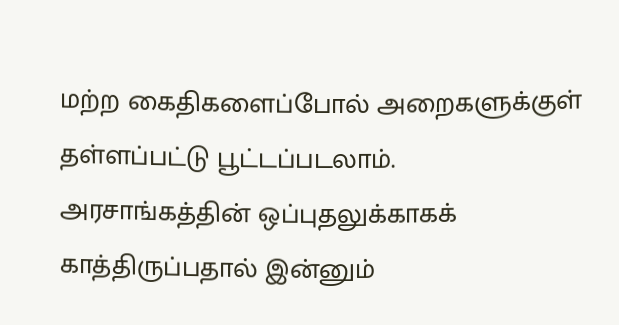மற்ற கைதிகளைப்போல் அறைகளுக்குள் தள்ளப்பட்டு பூட்டப்படலாம்.
அரசாங்கத்தின் ஒப்புதலுக்காகக் காத்திருப்பதால் இன்னும்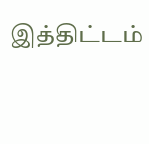இத்திட்டம்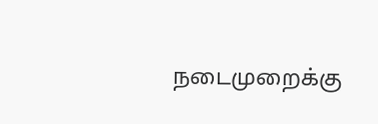நடைமுறைக்கு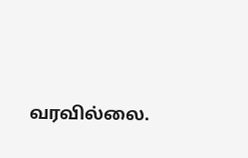வரவில்லை.